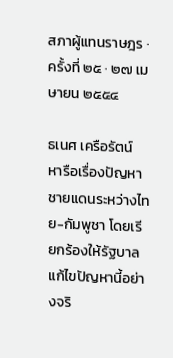สภาผู้แทนราษฎร · ครั้งที่ ๒๕ · ๒๗ เมษายน ๒๕๕๔

ธเนศ เครือรัตน์ หารือเรื่องปัญหาชายแดนระหว่างไทย-กัมพูชา โดยเรียกร้องให้รัฐบาลแก้ไขปัญหานี้อย่างจริ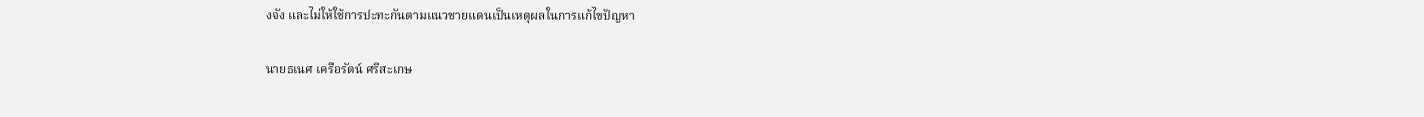งจัง และไม่ให้ใช้การปะทะกันตามแนวชายแดนเป็นเหตุผลในการแก้ไขปัญหา

นายธเนศ เครือรัตน์ ศรีสะเกษ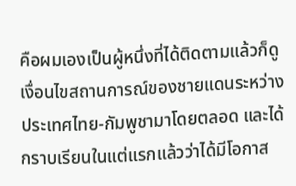คือผมเองเป็นผู้หนึ่งที่ได้ติดตามแล้วก็ดู เงื่อนไขสถานการณ์ของชายแดนระหว่างประเทศไทย-กัมพูชามาโดยตลอด และได้ กราบเรียนในแต่แรกแล้วว่าได้มีโอกาส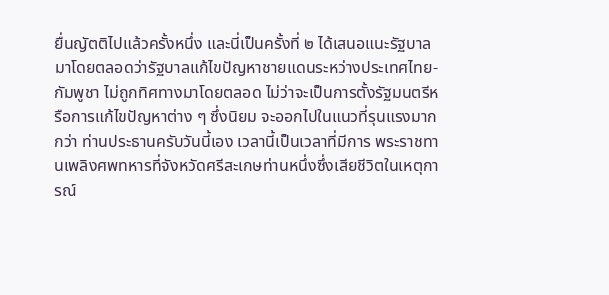ยื่นญัตติไปแล้วครั้งหนึ่ง และนี่เป็นครั้งที่ ๒ ได้เสนอแนะรัฐบาลมาโดยตลอดว่ารัฐบาลแก้ไขปัญหาชายแดนระหว่างประเทศไทย-กัมพูชา ไม่ถูกทิศทางมาโดยตลอด ไม่ว่าจะเป็นการตั้งรัฐมนตรีหรือการแก้ไขปัญหาต่าง ๆ ซึ่งนิยม จะออกไปในแนวที่รุนแรงมากกว่า ท่านประธานครับวันนี้เอง เวลานี้เป็นเวลาที่มีการ พระราชทานเพลิงศพทหารที่จังหวัดศรีสะเกษท่านหนึ่งซึ่งเสียชีวิตในเหตุการณ์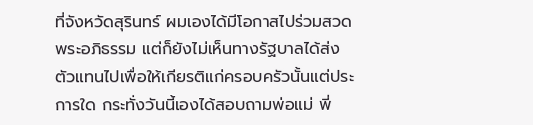ที่จังหวัดสุรินทร์ ผมเองได้มีโอกาสไปร่วมสวดพระอภิธรรม แต่ก็ยังไม่เห็นทางรัฐบาลได้ส่ง ตัวแทนไปเพื่อให้เกียรติแก่ครอบครัวนั้นแต่ประการใด กระทั่งวันนี้เองได้สอบถามพ่อแม่ พี่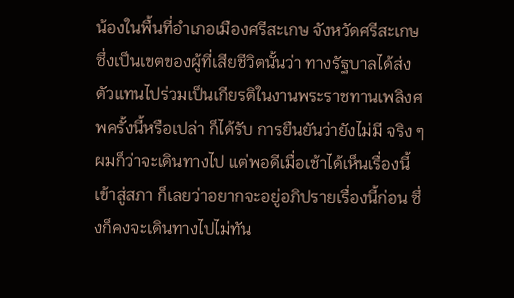น้องในพื้นที่อําเภอเมืองศรีสะเกษ จังหวัดศรีสะเกษ ซึ่งเป็นเขตของผู้ที่เสียชีวิตนั้นว่า ทางรัฐบาลได้ส่งตัวแทนไปร่วมเป็นเกียรติในงานพระราชทานเพลิงศพครั้งนี้หรือเปล่า ก็ได้รับ การยืนยันว่ายังไม่มี จริง ๆ ผมก็ว่าจะเดินทางไป แต่พอดีเมื่อเช้าได้เห็นเรื่องนี้เข้าสู่สภา ก็เลยว่าอยากจะอยู่อภิปรายเรื่องนี้ก่อน ซึ่งก็คงจะเดินทางไปไม่ทัน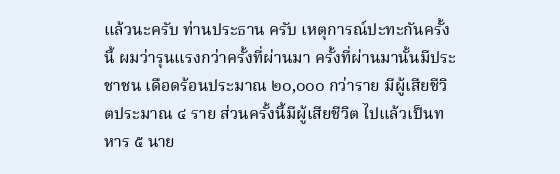แล้วนะครับ ท่านประธาน ครับ เหตุการณ์ปะทะกันครั้งนี้ ผมว่ารุนแรงกว่าครั้งที่ผ่านมา ครั้งที่ผ่านมานั้นมีประชาชน เดือดร้อนประมาณ ๒๐,๐๐๐ กว่าราย มีผู้เสียชีวิตประมาณ ๔ ราย ส่วนครั้งนี้มีผู้เสียชีวิต ไปแล้วเป็นทหาร ๕ นาย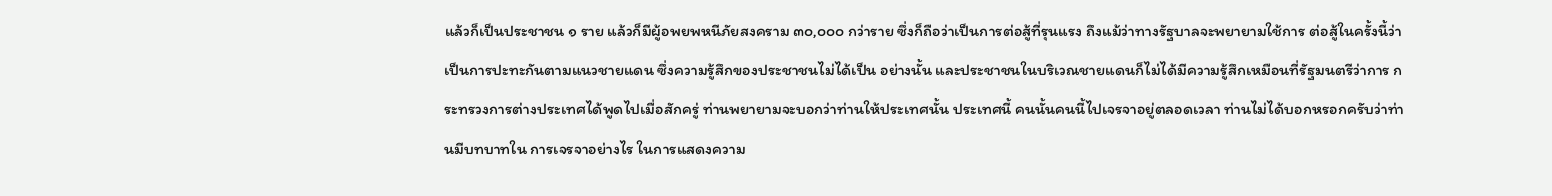แล้วก็เป็นประชาชน ๑ ราย แล้วก็มีผู้อพยพหนีภัยสงคราม ๓๐,๐๐๐ กว่าราย ซึ่งก็ถือว่าเป็นการต่อสู้ที่รุนแรง ถึงแม้ว่าทางรัฐบาลจะพยายามใช้การ ต่อสู้ในครั้งนี้ว่าเป็นการปะทะกันตามแนวชายแดน ซึ่งความรู้สึกของประชาชนไม่ได้เป็น อย่างนั้น และประชาชนในบริเวณชายแดนก็ไม่ได้มีความรู้สึกเหมือนที่รัฐมนตรีว่าการ กระทรวงการต่างประเทศได้พูดไปเมื่อสักครู่ ท่านพยายามจะบอกว่าท่านให้ประเทศนั้น ประเทศนี้ คนนั้นคนนี้ไปเจรจาอยู่ตลอดเวลา ท่านไม่ได้บอกหรอกครับว่าท่านมีบทบาทใน การเจรจาอย่างไร ในการแสดงความ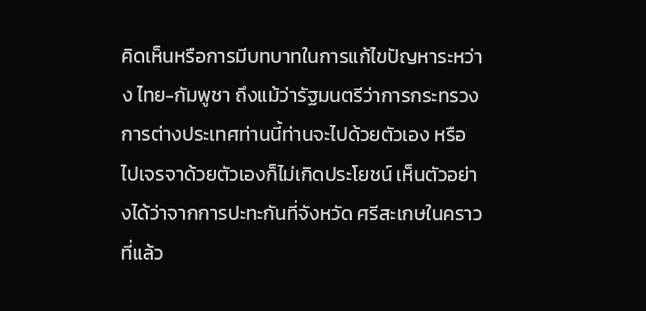คิดเห็นหรือการมีบทบาทในการแก้ไขปัญหาระหว่าง ไทย-กัมพูชา ถึงแม้ว่ารัฐมนตรีว่าการกระทรวงการต่างประเทศท่านนี้ท่านจะไปด้วยตัวเอง หรือไปเจรจาด้วยตัวเองก็ไม่เกิดประโยชน์ เห็นตัวอย่างได้ว่าจากการปะทะกันที่จังหวัด ศรีสะเกษในคราวที่แล้ว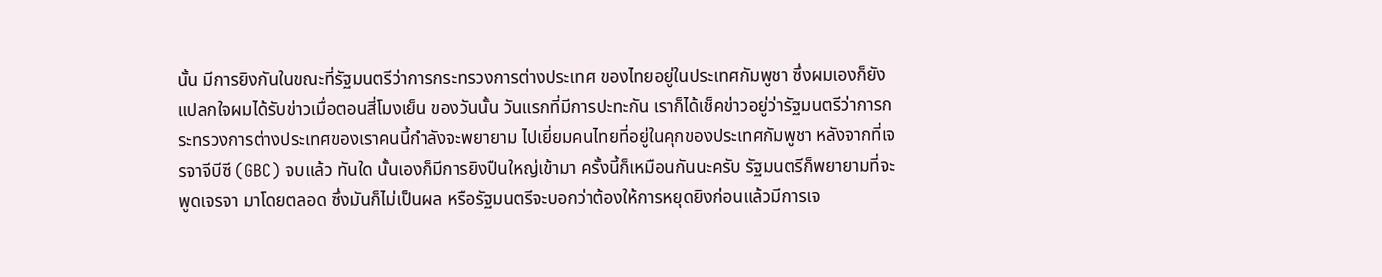นั้น มีการยิงกันในขณะที่รัฐมนตรีว่าการกระทรวงการต่างประเทศ ของไทยอยู่ในประเทศกัมพูชา ซึ่งผมเองก็ยังแปลกใจผมได้รับข่าวเมื่อตอนสี่โมงเย็น ของวันนั้น วันแรกที่มีการปะทะกัน เราก็ได้เช็คข่าวอยู่ว่ารัฐมนตรีว่าการกระทรวงการต่างประเทศของเราคนนี้กําลังจะพยายาม ไปเยี่ยมคนไทยที่อยู่ในคุกของประเทศกัมพูชา หลังจากที่เจรจาจีบีซี (GBC) จบแล้ว ทันใด นั้นเองก็มีการยิงปืนใหญ่เข้ามา ครั้งนี้ก็เหมือนกันนะครับ รัฐมนตรีก็พยายามที่จะพูดเจรจา มาโดยตลอด ซึ่งมันก็ไม่เป็นผล หรือรัฐมนตรีจะบอกว่าต้องให้การหยุดยิงก่อนแล้วมีการเจ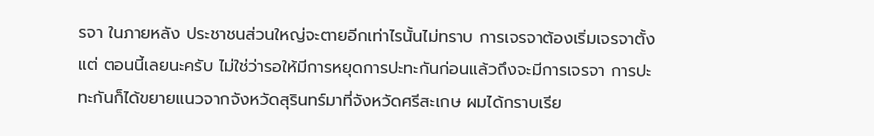รจา ในภายหลัง ประชาชนส่วนใหญ่จะตายอีกเท่าไรนั้นไม่ทราบ การเจรจาต้องเริ่มเจรจาตั้งแต่ ตอนนี้เลยนะครับ ไม่ใช่ว่ารอให้มีการหยุดการปะทะกันก่อนแล้วถึงจะมีการเจรจา การปะทะกันก็ได้ขยายแนวจากจังหวัดสุรินทร์มาที่จังหวัดศรีสะเกษ ผมได้กราบเรีย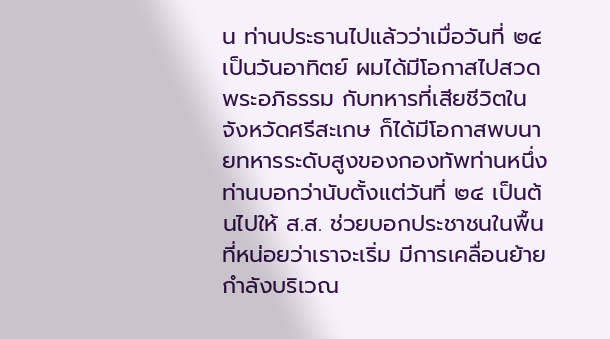น ท่านประธานไปแล้วว่าเมื่อวันที่ ๒๔ เป็นวันอาทิตย์ ผมได้มีโอกาสไปสวดพระอภิธรรม กับทหารที่เสียชีวิตในจังหวัดศรีสะเกษ ก็ได้มีโอกาสพบนายทหารระดับสูงของกองทัพท่านหนึ่ง ท่านบอกว่านับตั้งแต่วันที่ ๒๔ เป็นต้นไปให้ ส.ส. ช่วยบอกประชาชนในพื้นที่หน่อยว่าเราจะเริ่ม มีการเคลื่อนย้ายกําลังบริเวณ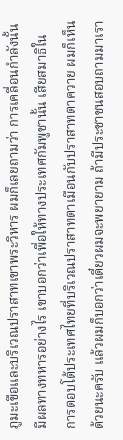ภูมะเขือและบริเวณปราสาทเขาพระวิหาร ผมก็เลยถามว่า การเคลื่อนกําลังนั้นมีผลทางทหารอย่างไร เขาบอกว่าเพื่อให้ทางประเทศกัมพูชานั้น เสียสมาธิในการตอบโต้ประเทศไทยที่บริเวณปราสาทตาเมือนกับปราสาทตาควาย ผมก็เห็นด้วยนะครับ แล้วผมก็บอกว่าเดี๋ยวผมจะพยายาม ถ้ามีประชาชนสอบถามมาเรา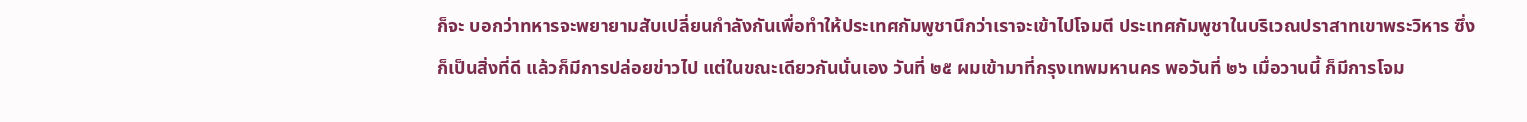ก็จะ บอกว่าทหารจะพยายามสับเปลี่ยนกําลังกันเพื่อทําให้ประเทศกัมพูชานึกว่าเราจะเข้าไปโจมตี ประเทศกัมพูชาในบริเวณปราสาทเขาพระวิหาร ซึ่งก็เป็นสิ่งที่ดี แล้วก็มีการปล่อยข่าวไป แต่ในขณะเดียวกันนั่นเอง วันที่ ๒๕ ผมเข้ามาที่กรุงเทพมหานคร พอวันที่ ๒๖ เมื่อวานนี้ ก็มีการโจม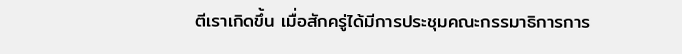ตีเราเกิดขึ้น เมื่อสักครู่ได้มีการประชุมคณะกรรมาธิการการ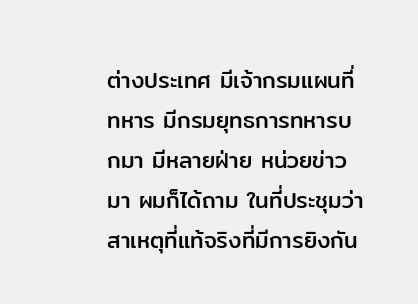ต่างประเทศ มีเจ้ากรมแผนที่ทหาร มีกรมยุทธการทหารบกมา มีหลายฝ่าย หน่วยข่าวมา ผมก็ได้ถาม ในที่ประชุมว่า สาเหตุที่แท้จริงที่มีการยิงกัน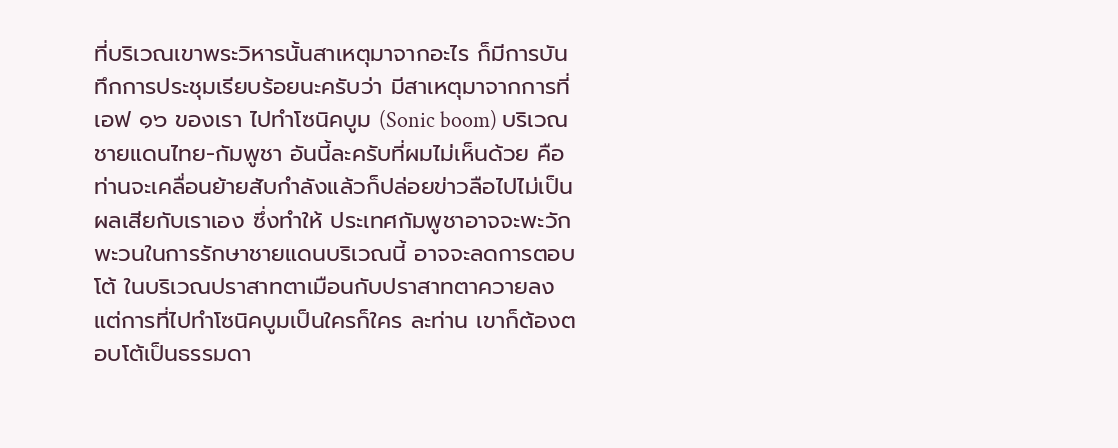ที่บริเวณเขาพระวิหารนั้นสาเหตุมาจากอะไร ก็มีการบันทึกการประชุมเรียบร้อยนะครับว่า มีสาเหตุมาจากการที่เอฟ ๑๖ ของเรา ไปทําโซนิคบูม (Sonic boom) บริเวณชายแดนไทย-กัมพูชา อันนี้ละครับที่ผมไม่เห็นด้วย คือท่านจะเคลื่อนย้ายสับกําลังแล้วก็ปล่อยข่าวลือไปไม่เป็นผลเสียกับเราเอง ซึ่งทําให้ ประเทศกัมพูชาอาจจะพะวักพะวนในการรักษาชายแดนบริเวณนี้ อาจจะลดการตอบโต้ ในบริเวณปราสาทตาเมือนกับปราสาทตาควายลง แต่การที่ไปทําโซนิคบูมเป็นใครก็ใคร ละท่าน เขาก็ต้องตอบโต้เป็นธรรมดา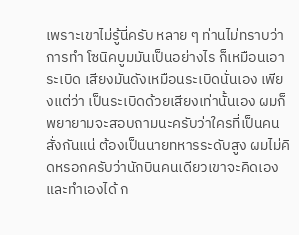เพราะเขาไม่รู้นี่ครับ หลาย ๆ ท่านไม่ทราบว่าการทํา โซนิคบูมมันเป็นอย่างไร ก็เหมือนเอาระเบิด เสียงมันดังเหมือนระเบิดนั่นเอง เพียงแต่ว่า เป็นระเบิดด้วยเสียงเท่านั้นเอง ผมก็พยายามจะสอบถามนะครับว่าใครที่เป็นคนสั่งกันแน่ ต้องเป็นนายทหารระดับสูง ผมไม่คิดหรอกครับว่านักบินคนเดียวเขาจะคิดเองและทําเองได้ ก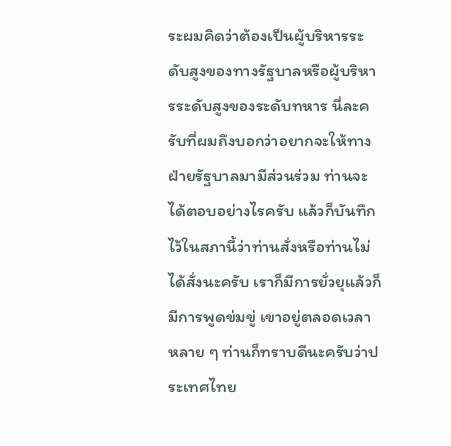ระผมคิดว่าต้องเป็นผู้บริหารระดับสูงของทางรัฐบาลหรือผู้บริหารระดับสูงของระดับทหาร นี่ละครับที่ผมถึงบอกว่าอยากจะให้ทางฝ่ายรัฐบาลมามีส่วนร่วม ท่านจะได้ตอบอย่างไรครับ แล้วก็บันทึกไว้ในสภานี้ว่าท่านสั่งหรือท่านไม่ได้สั่งนะครับ เราก็มีการยั่วยุแล้วก็มีการพูดข่มขู่ เขาอยู่ตลอดเวลา หลาย ๆ ท่านก็ทราบดีนะครับว่าประเทศไทย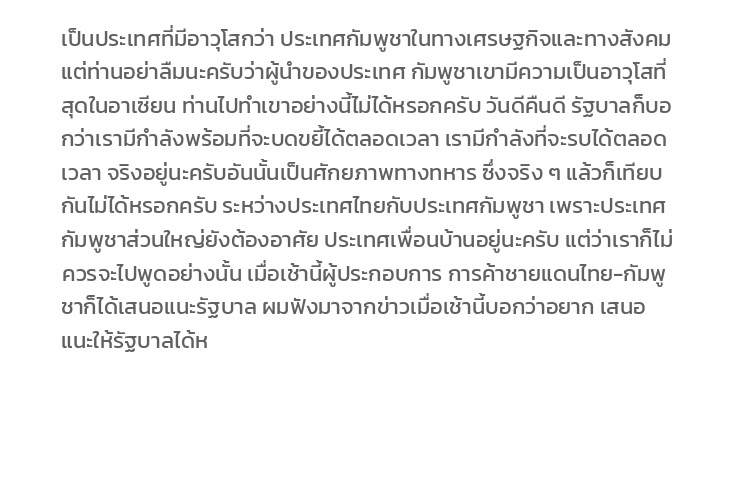เป็นประเทศที่มีอาวุโสกว่า ประเทศกัมพูชาในทางเศรษฐกิจและทางสังคม แต่ท่านอย่าลืมนะครับว่าผู้นําของประเทศ กัมพูชาเขามีความเป็นอาวุโสที่สุดในอาเซียน ท่านไปทําเขาอย่างนี้ไม่ได้หรอกครับ วันดีคืนดี รัฐบาลก็บอกว่าเรามีกําลังพร้อมที่จะบดขยี้ได้ตลอดเวลา เรามีกําลังที่จะรบได้ตลอดเวลา จริงอยู่นะครับอันนั้นเป็นศักยภาพทางทหาร ซึ่งจริง ๆ แล้วก็เทียบกันไม่ได้หรอกครับ ระหว่างประเทศไทยกับประเทศกัมพูชา เพราะประเทศกัมพูชาส่วนใหญ่ยังต้องอาศัย ประเทศเพื่อนบ้านอยู่นะครับ แต่ว่าเราก็ไม่ควรจะไปพูดอย่างนั้น เมื่อเช้านี้ผู้ประกอบการ การค้าชายแดนไทย-กัมพูชาก็ได้เสนอแนะรัฐบาล ผมฟังมาจากข่าวเมื่อเช้านี้บอกว่าอยาก เสนอแนะให้รัฐบาลได้ห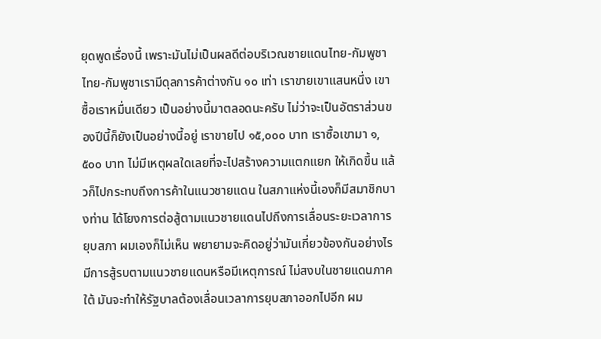ยุดพูดเรื่องนี้ เพราะมันไม่เป็นผลดีต่อบริเวณชายแดนไทย-กัมพูชา ไทย-กัมพูชาเรามีดุลการค้าต่างกัน ๑๐ เท่า เราขายเขาแสนหนึ่ง เขาซื้อเราหมื่นเดียว เป็นอย่างนี้มาตลอดนะครับ ไม่ว่าจะเป็นอัตราส่วนของปีนี้ก็ยังเป็นอย่างนี้อยู่ เราขายไป ๑๕,๐๐๐ บาท เราซื้อเขามา ๑,๕๐๐ บาท ไม่มีเหตุผลใดเลยที่จะไปสร้างความแตกแยก ให้เกิดขึ้น แล้วก็ไปกระทบถึงการค้าในแนวชายแดน ในสภาแห่งนี้เองก็มีสมาชิกบางท่าน ได้โยงการต่อสู้ตามแนวชายแดนไปถึงการเลื่อนระยะเวลาการยุบสภา ผมเองก็ไม่เห็น พยายามจะคิดอยู่ว่ามันเกี่ยวข้องกันอย่างไร มีการสู้รบตามแนวชายแดนหรือมีเหตุการณ์ ไม่สงบในชายแดนภาคใต้ มันจะทําให้รัฐบาลต้องเลื่อนเวลาการยุบสภาออกไปอีก ผม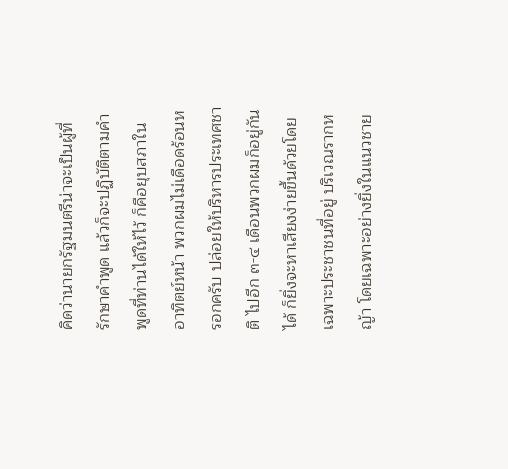คิดว่านายกรัฐมนตรีน่าจะเป็นผู้ที่รักษาคําพูด แล้วก็จะปฏิบัติตามคําพูดที่ท่านได้ให้ไว้ ก็คือยุบสภาในอาทิตย์หน้า พวกผมไม่เดือดร้อนหรอกครับ ปล่อยให้บริหารประเทศชาติ ไปอีก ๓-๔ เดือนพวกผมก็อยู่กันได้ ก็ยิ่งจะหาเสียงง่ายขึ้นด้วยโดยเฉพาะประชาชนที่อยู่ บริเวณรากหญ้า โดยเฉพาะอย่างยิ่งในแนวชาย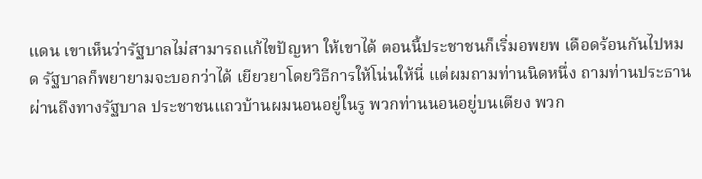แดน เขาเห็นว่ารัฐบาลไม่สามารถแก้ไขปัญหา ให้เขาได้ ตอนนี้ประชาชนก็เริ่มอพยพ เดือดร้อนกันไปหมด รัฐบาลก็พยายามจะบอกว่าได้ เยียวยาโดยวิธีการให้โน่นให้นี่ แต่ผมถามท่านนิดหนึ่ง ถามท่านประธานผ่านถึงทางรัฐบาล ประชาชนแถวบ้านผมนอนอยู่ในรู พวกท่านนอนอยู่บนเตียง พวก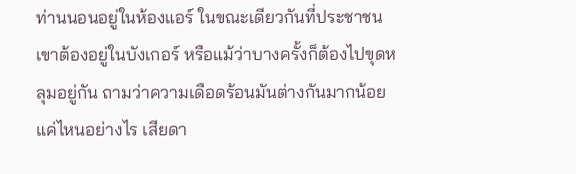ท่านนอนอยู่ในห้องแอร์ ในขณะเดียวกันที่ประชาชนเขาต้องอยู่ในบังเกอร์ หรือแม้ว่าบางครั้งก็ต้องไปขุดหลุมอยู่กัน ถามว่าความเดือดร้อนมันต่างกันมากน้อยแค่ไหนอย่างไร เสียดา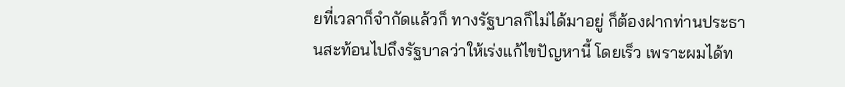ยที่เวลาก็จํากัดแล้วก็ ทางรัฐบาลก็ไม่ได้มาอยู่ ก็ต้องฝากท่านประธานสะท้อนไปถึงรัฐบาลว่าให้เร่งแก้ไขปัญหานี้ โดยเร็ว เพราะผมได้ท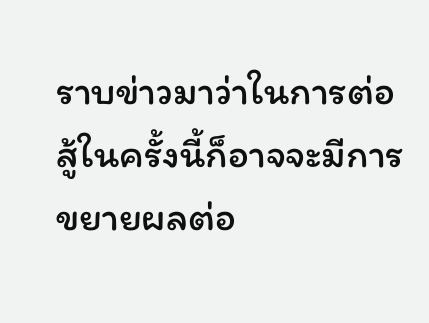ราบข่าวมาว่าในการต่อสู้ในครั้งนี้ก็อาจจะมีการขยายผลต่อ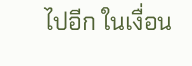ไปอีก ในเงื่อน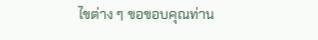ไขต่าง ๆ ขอขอบคุณท่าน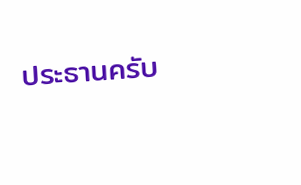ประธานครับ